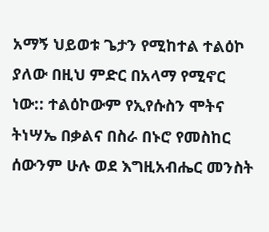አማኝ ህይወቱ ጌታን የሚከተል ተልዕኮ ያለው በዚህ ምድር በአላማ የሚኖር ነው:: ተልዕኮውም የኢየሱስን ሞትና ትነሣኤ በቃልና በስራ በኑሮ የመስከር ሰውንም ሁሉ ወደ እግዚአብሔር መንስት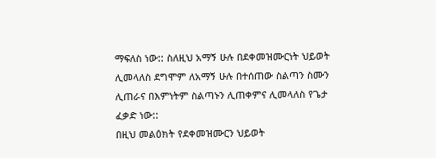ማፍለስ ነው:: ስለዚህ አማኝ ሁሉ በደቀመዝሙርነት ህይወት ሊመላለስ ደግሞም ለአማኝ ሁሉ በተሰጠው ስልጣን ስሙን ሊጠራና በእምነትም ስልጣኑን ሊጠቀምና ሊመላለስ የጌታ ፈቃድ ነው::
በዚህ መልዕክት የደቀመዝሙርን ህይወት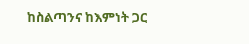ከስልጣንና ከእምነት ጋር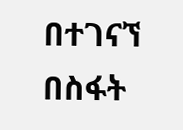በተገናኘ በስፋት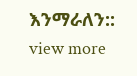እንማራለን::
view more